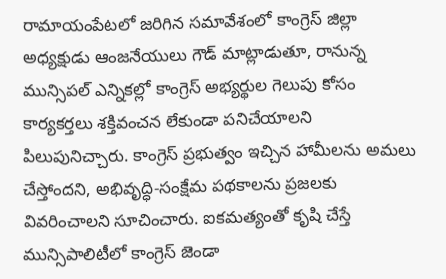రామాయంపేటలో జరిగిన సమావేశంలో కాంగ్రెస్ జిల్లా అధ్యక్షుడు ఆంజనేయులు గౌడ్ మాట్లాడుతూ, రానున్న మున్సిపల్ ఎన్నికల్లో కాంగ్రెస్ అభ్యర్థుల గెలుపు కోసం కార్యకర్తలు శక్తివంచన లేకుండా పనిచేయాలని పిలుపునిచ్చారు. కాంగ్రెస్ ప్రభుత్వం ఇచ్చిన హామీలను అమలు చేస్తోందని, అభివృద్ధి-సంక్షేమ పథకాలను ప్రజలకు వివరించాలని సూచించారు. ఐకమత్యంతో కృషి చేస్తే మున్సిపాలిటీలో కాంగ్రెస్ జెండా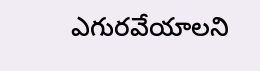ఎగురవేయాలని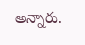అన్నారు.